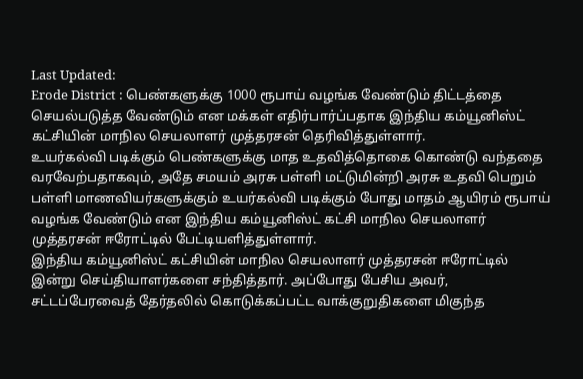Last Updated:
Erode District : பெண்களுக்கு 1000 ரூபாய் வழங்க வேண்டும் திட்டத்தை செயல்படுத்த வேண்டும் என மக்கள் எதிர்பார்ப்பதாக இந்திய கம்யூனிஸ்ட் கட்சியின் மாநில செயலாளர் முத்தரசன் தெரிவித்துள்ளார்.
உயர்கல்வி படிக்கும் பெண்களுக்கு மாத உதவித்தொகை கொண்டு வந்ததை வரவேற்பதாகவும், அதே சமயம் அரசு பள்ளி மட்டுமின்றி அரசு உதவி பெறும் பள்ளி மாணவியர்களுக்கும் உயர்கல்வி படிக்கும் போது மாதம் ஆயிரம் ரூபாய் வழங்க வேண்டும் என இந்திய கம்யூனிஸ்ட் கட்சி மாநில செயலாளர் முத்தரசன் ஈரோட்டில் பேட்டியளித்துள்ளார்.
இந்திய கம்யூனிஸ்ட் கட்சியின் மாநில செயலாளர் முத்தரசன் ஈரோட்டில் இன்று செய்தியாளர்களை சந்தித்தார். அப்போது பேசிய அவர், சட்டப்பேரவைத் தேர்தலில் கொடுக்கப்பட்ட வாக்குறுதிகளை மிகுந்த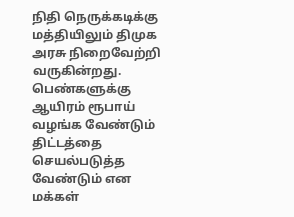நிதி நெருக்கடிக்கு மத்தியிலும் திமுக அரசு நிறைவேற்றி வருகின்றது. பெண்களுக்கு ஆயிரம் ரூபாய் வழங்க வேண்டும் திட்டத்தை செயல்படுத்த வேண்டும் என மக்கள்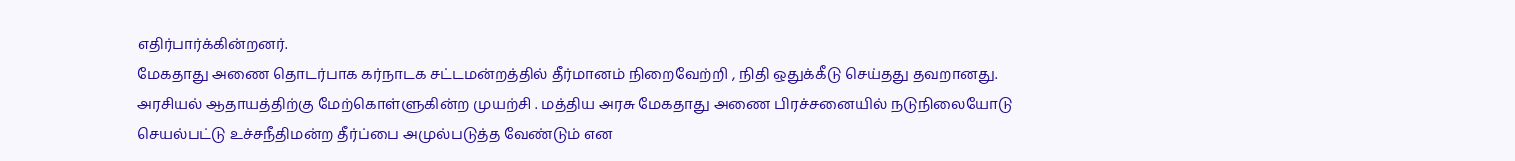எதிர்பார்க்கின்றனர்.
மேகதாது அணை தொடர்பாக கர்நாடக சட்டமன்றத்தில் தீர்மானம் நிறைவேற்றி , நிதி ஒதுக்கீடு செய்தது தவறானது. அரசியல் ஆதாயத்திற்கு மேற்கொள்ளுகின்ற முயற்சி . மத்திய அரசு மேகதாது அணை பிரச்சனையில் நடுநிலையோடு செயல்பட்டு உச்சநீதிமன்ற தீர்ப்பை அமுல்படுத்த வேண்டும் என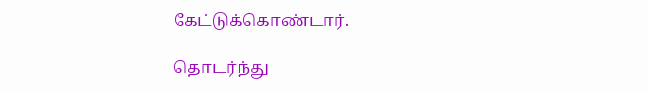கேட்டுக்கொண்டார்.

தொடர்ந்து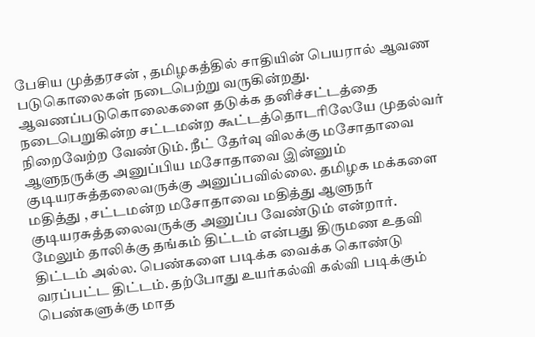பேசிய முத்தரசன் , தமிழகத்தில் சாதியின் பெயரால் ஆவண படுகொலைகள் நடைபெற்று வருகின்றது. ஆவணப்படுகொலைகளை தடுக்க தனிச்சட்டத்தை நடைபெறுகின்ற சட்டமன்ற கூட்டத்தொடரிலேயே முதல்வர் நிறைவேற்ற வேண்டும். நீட் தேர்வு விலக்கு மசோதாவை ஆளுநருக்கு அனுப்பிய மசோதாவை இன்னும் குடியரசுத்தலைவருக்கு அனுப்பவில்லை. தமிழக மக்களை மதித்து , சட்டமன்ற மசோதாவை மதித்து ஆளுநர் குடியரசுத்தலைவருக்கு அனுப்ப வேண்டும் என்றார்.
மேலும் தாலிக்கு தங்கம் திட்டம் என்பது திருமண உதவி திட்டம் அல்ல. பெண்களை படிக்க வைக்க கொண்டு வரப்பட்ட திட்டம். தற்போது உயர்கல்வி கல்வி படிக்கும் பெண்களுக்கு மாத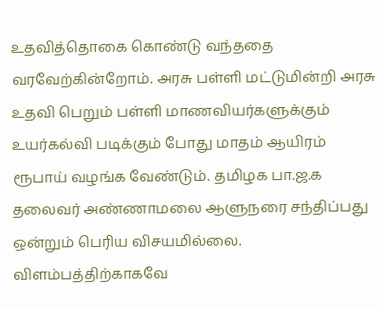உதவித்தொகை கொண்டு வந்ததை வரவேற்கின்றோம். அரசு பள்ளி மட்டுமின்றி அரசு உதவி பெறும் பள்ளி மாணவியர்களுக்கும் உயர்கல்வி படிக்கும் போது மாதம் ஆயிரம் ரூபாய் வழங்க வேண்டும். தமிழக பா.ஜ.க தலைவர் அண்ணாமலை ஆளுநரை சந்திப்பது ஒன்றும் பெரிய விசயமில்லை. விளம்பத்திற்காகவே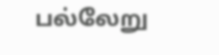பல்லேறு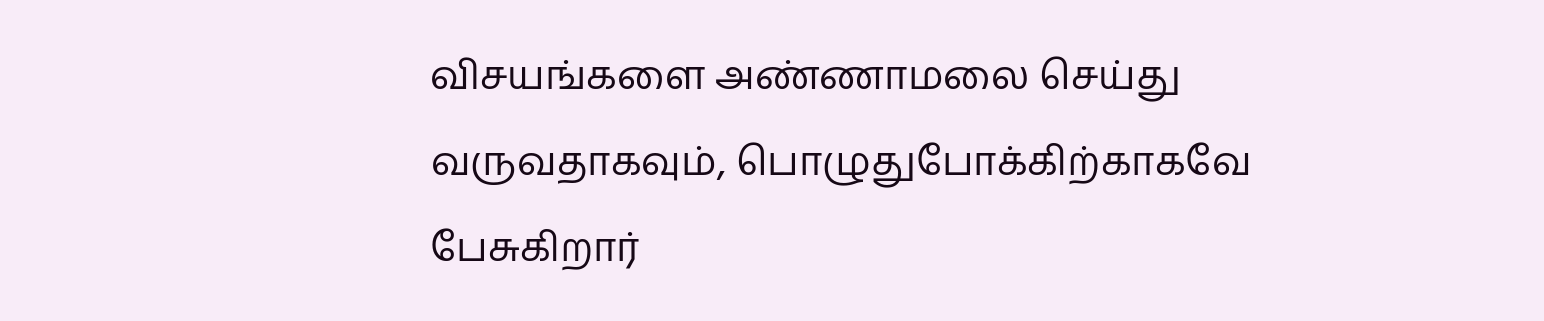விசயங்களை அண்ணாமலை செய்து வருவதாகவும், பொழுதுபோக்கிற்காகவே பேசுகிறார்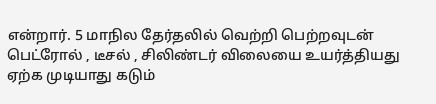என்றார். 5 மாநில தேர்தலில் வெற்றி பெற்றவுடன் பெட்ரோல் , டீசல் , சிலிண்டர் விலையை உயர்த்தியது ஏற்க முடியாது கடும்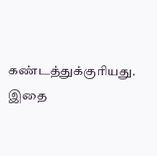கண்டத்துக்குரியது. இதை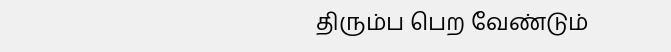திரும்ப பெற வேண்டும்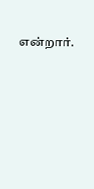என்றார்.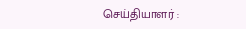செய்தியாளர் :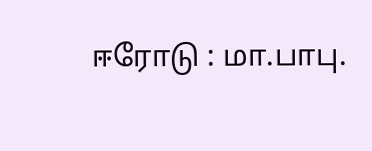ஈரோடு : மா.பாபு.